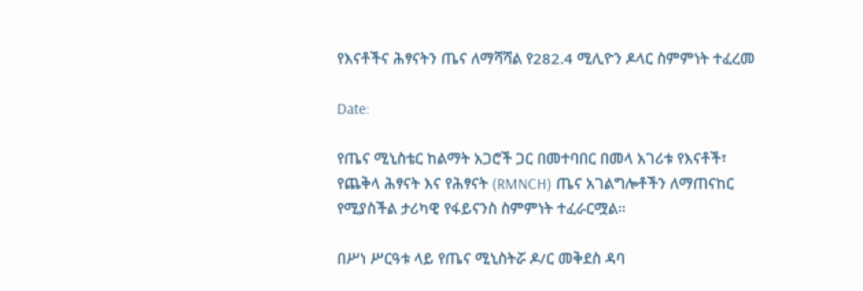የእናቶችና ሕፃናትን ጤና ለማሻሻል የ282.4 ሚሊዮን ዶላር ስምምነት ተፈረመ

Date:

የጤና ሚኒስቴር ከልማት አጋሮች ጋር በመተባበር በመላ አገሪቱ የእናቶች፣ የጨቅላ ሕፃናት እና የሕፃናት (RMNCH) ጤና አገልግሎቶችን ለማጠናከር የሚያስችል ታሪካዊ የፋይናንስ ስምምነት ተፈራርሟል።

በሥነ ሥርዓቱ ላይ የጤና ሚኒስትሯ ዶ/ር መቅደስ ዳባ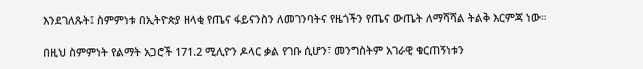እንደገለጹት፤ ስምምነቱ በኢትዮጵያ ዘላቂ የጤና ፋይናንስን ለመገንባትና የዜጎችን የጤና ውጤት ለማሻሻል ትልቅ እርምጃ ነው።

በዚህ ስምምነት የልማት አጋሮች 171.2 ሚሊዮን ዶላር ቃል የገቡ ሲሆን፣ መንግስትም አገራዊ ቁርጠኝነቱን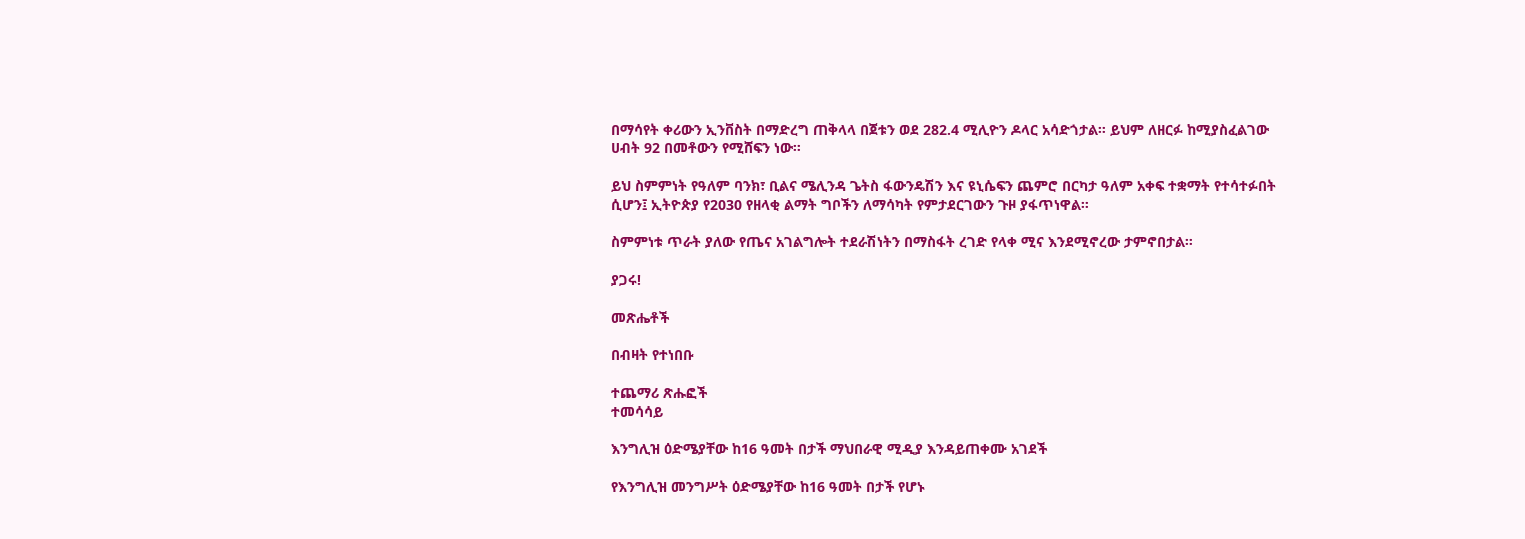በማሳየት ቀሪውን ኢንቨስት በማድረግ ጠቅላላ በጀቱን ወደ 282.4 ሚሊዮን ዶላር አሳድጎታል። ይህም ለዘርፉ ከሚያስፈልገው ሀብት 92 በመቶውን የሚሸፍን ነው።

ይህ ስምምነት የዓለም ባንክ፣ ቢልና ሜሊንዳ ጌትስ ፋውንዴሽን እና ዩኒሴፍን ጨምሮ በርካታ ዓለም አቀፍ ተቋማት የተሳተፉበት ሲሆን፤ ኢትዮጵያ የ2030 የዘላቂ ልማት ግቦችን ለማሳካት የምታደርገውን ጉዞ ያፋጥነዋል።

ስምምነቱ ጥራት ያለው የጤና አገልግሎት ተደራሽነትን በማስፋት ረገድ የላቀ ሚና እንደሚኖረው ታምኖበታል።

ያጋሩ!

መጽሔቶች

በብዛት የተነበቡ

ተጨማሪ ጽሑፎች
ተመሳሳይ

እንግሊዝ ዕድሜያቸው ከ16 ዓመት በታች ማህበራዊ ሚዲያ እንዳይጠቀሙ አገደች

የእንግሊዝ መንግሥት ዕድሜያቸው ከ16 ዓመት በታች የሆኑ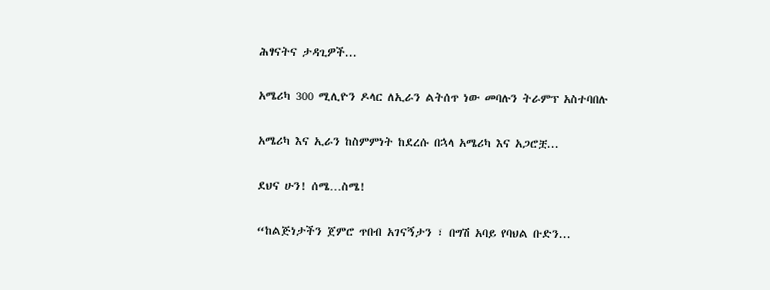ሕፃናትና ታዳጊዎች...

አሜሪካ 300 ሚሊዮን ዶላር ለኢራን ልትሰጥ ነው መባሉን ትራምፕ አስተባበሉ

አሜሪካ እና ኢራን ከስምምነት ከደረሱ በኋላ አሜሪካ እና አጋሮቿ...

ደህና ሁን! ሰሜ…ስሜ!

“ከልጅነታችን ጀምሮ ጥበብ አገናኝታን ፣ በግሽ አባይ የባህል ቡድን...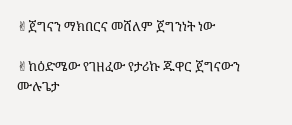✌ጀግናን ማክበርና መሸለም ጀግንነት ነው

✌ከዕድሜው የገዘፈው የታሪኩ ጁዋር ጀግናውን ሙሉጌታ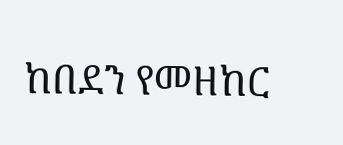ከበደን የመዘከር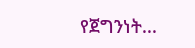የጀግንነት...